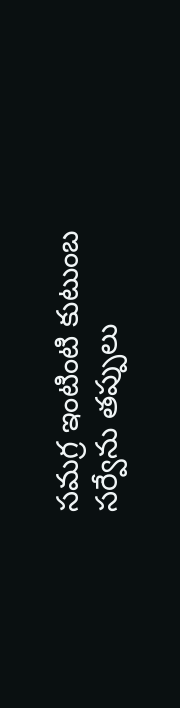సమగ్ర ఇంటింటి కుటుంబ సర్వేను తప్పులు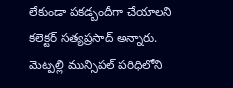లేకుండా పకడ్బందీగా చేయాలని కలెక్టర్ సత్యప్రసాద్ అన్నారు. మెట్పల్లి మున్సిపల్ పరిధిలోని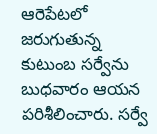ఆరెపేటలో జరుగుతున్న కుటుంబ సర్వేను బుధవారం ఆయన పరిశీలించారు. సర్వే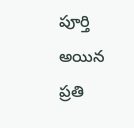పూర్తి అయిన ప్రతి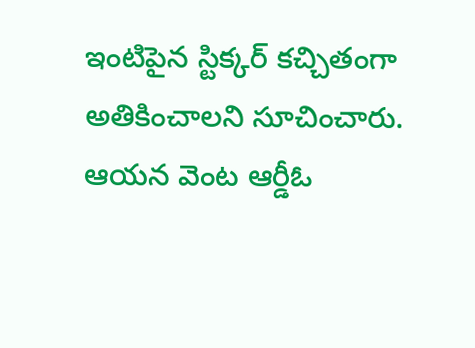ఇంటిపైన స్టిక్కర్ కచ్చితంగా అతికించాలని సూచించారు. ఆయన వెంట ఆర్డీఓ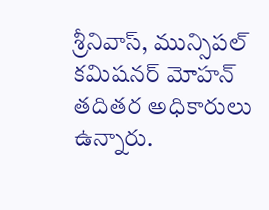శ్రీనివాస్, మున్సిపల్ కమిషనర్ మోహన్ తదితర అధికారులు ఉన్నారు.